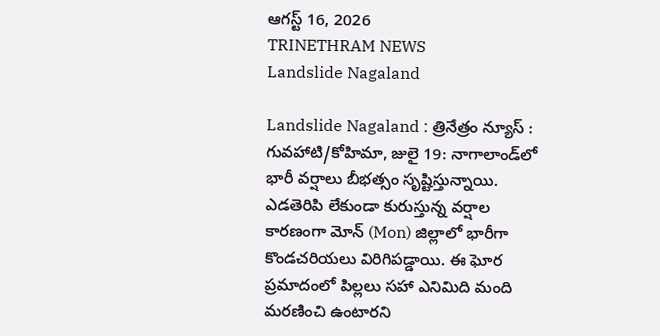ఆగస్ట్ 16, 2026
TRINETHRAM NEWS
Landslide Nagaland

Landslide Nagaland : త్రినేత్రం న్యూస్ : గువహాటి/కోహిమా, జులై 19: నాగాలాండ్‌లో భారీ వర్షాలు బీభత్సం సృష్టిస్తున్నాయి. ఎడతెరిపి లేకుండా కురుస్తున్న వర్షాల కారణంగా మోన్ (Mon) జిల్లాలో భారీగా కొండచరియలు విరిగిపడ్డాయి. ఈ ఘోర ప్రమాదంలో పిల్లలు సహా ఎనిమిది మంది మరణించి ఉంటారని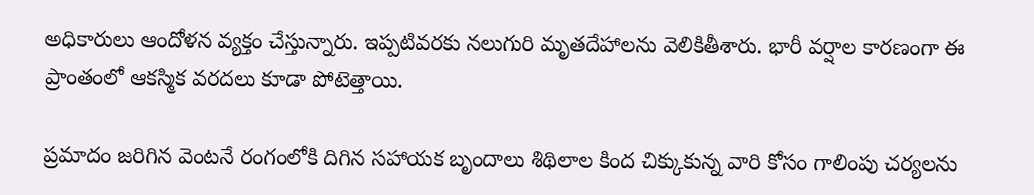అధికారులు ఆందోళన వ్యక్తం చేస్తున్నారు. ఇప్పటివరకు నలుగురి మృతదేహాలను వెలికితీశారు. భారీ వర్షాల కారణంగా ఈ ప్రాంతంలో ఆకస్మిక వరదలు కూడా పోటెత్తాయి.

ప్రమాదం జరిగిన వెంటనే రంగంలోకి దిగిన సహాయక బృందాలు శిథిలాల కింద చిక్కుకున్న వారి కోసం గాలింపు చర్యలను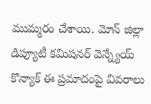ముమ్మరం చేశాయి. మోన్ జిల్లా డిప్యూటీ కమిషనర్ వెన్న్యేయ్ కొన్యాక్ ఈ ప్రమాదంపై వివరాలు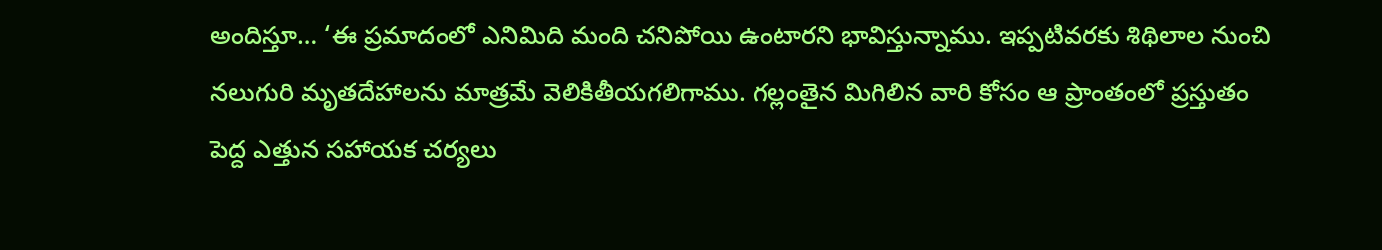అందిస్తూ… ‘ఈ ప్రమాదంలో ఎనిమిది మంది చనిపోయి ఉంటారని భావిస్తున్నాము. ఇప్పటివరకు శిథిలాల నుంచి నలుగురి మృతదేహాలను మాత్రమే వెలికితీయగలిగాము. గల్లంతైన మిగిలిన వారి కోసం ఆ ప్రాంతంలో ప్రస్తుతం పెద్ద ఎత్తున సహాయక చర్యలు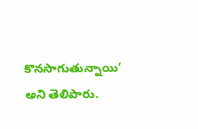కొనసాగుతున్నాయి’ అని తెలిపారు.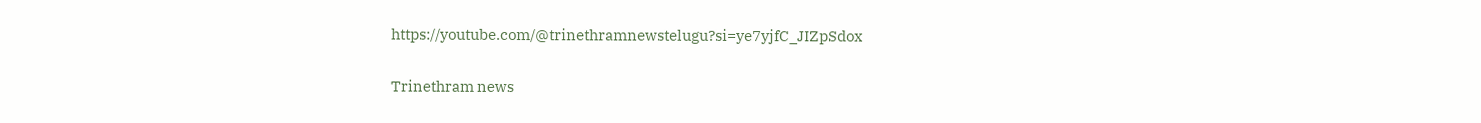https://youtube.com/@trinethramnewstelugu?si=ye7yjfC_JIZpSdox

Trinethram news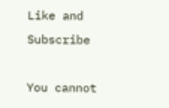Like and Subscribe

You cannot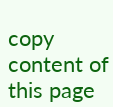copy content of this page